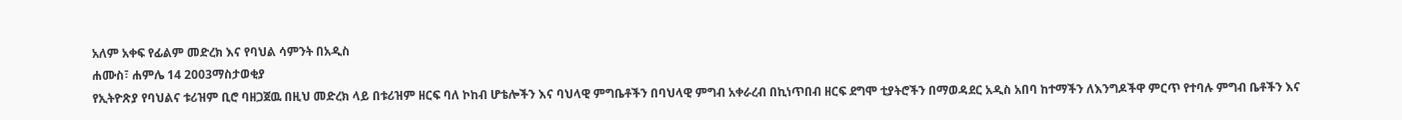አለም አቀፍ የፊልም መድረክ እና የባህል ሳምንት በአዲስ
ሐሙስ፣ ሐምሌ 14 2003ማስታወቂያ
የኢትዮጽያ የባህልና ቱሪዝም ቢሮ ባዘጋጀዉ በዚህ መድረክ ላይ በቱሪዝም ዘርፍ ባለ ኮከብ ሆቴሎችን እና ባህላዊ ምግቤቶችን በባህላዊ ምግብ አቀራረብ በኪነጥበብ ዘርፍ ደግሞ ቲያትሮችን በማወዳደር አዲስ አበባ ከተማችን ለእንግዶችዋ ምርጥ የተባሉ ምግብ ቤቶችን እና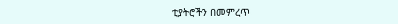ቲያትሮችን በመምረጥ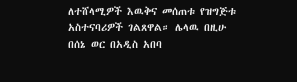ለተሸላሚዎች እዉቅና መሰጠቱ የዝግጅቱ አስተናባሪዎች ገልጸዋል። ሌላዉ በዚሁ በሰኔ ወር በአዲስ አበባ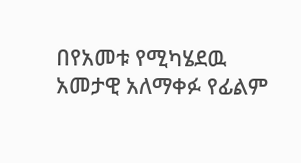በየአመቱ የሚካሄደዉ አመታዊ አለማቀፉ የፊልም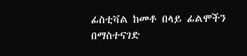ፊስቲቫል ከመቶ በላይ ፊልሞችን በማስተናገድ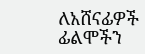ለአሸናፊዎች ፊልሞችን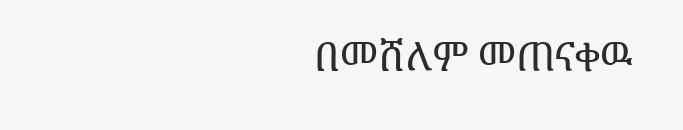በመሸለም መጠናቀዉ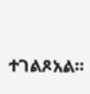ተገልጾአል።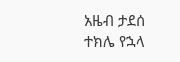አዜብ ታደሰ
ተክሌ የኋላ